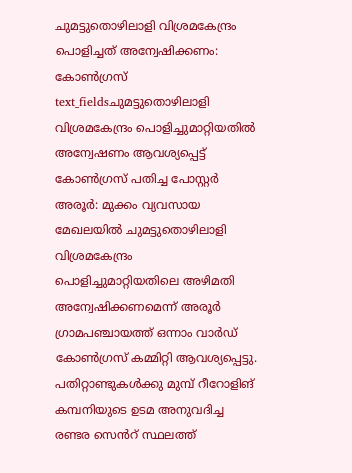ചുമട്ടുതൊഴിലാളി വിശ്രമകേന്ദ്രം പൊളിച്ചത് അന്വേഷിക്കണം: കോൺഗ്രസ്
text_fieldsചുമട്ടുതൊഴിലാളി വിശ്രമകേന്ദ്രം പൊളിച്ചുമാറ്റിയതിൽ അന്വേഷണം ആവശ്യപ്പെട്ട് കോൺഗ്രസ് പതിച്ച പോസ്റ്റർ
അരൂർ: മുക്കം വ്യവസായ മേഖലയിൽ ചുമട്ടുതൊഴിലാളി വിശ്രമകേന്ദ്രം പൊളിച്ചുമാറ്റിയതിലെ അഴിമതി അന്വേഷിക്കണമെന്ന് അരൂർ ഗ്രാമപഞ്ചായത്ത് ഒന്നാം വാർഡ് കോൺഗ്രസ് കമ്മിറ്റി ആവശ്യപ്പെട്ടു. പതിറ്റാണ്ടുകൾക്കു മുമ്പ് റീറോളിങ് കമ്പനിയുടെ ഉടമ അനുവദിച്ച രണ്ടര സെൻറ് സ്ഥലത്ത്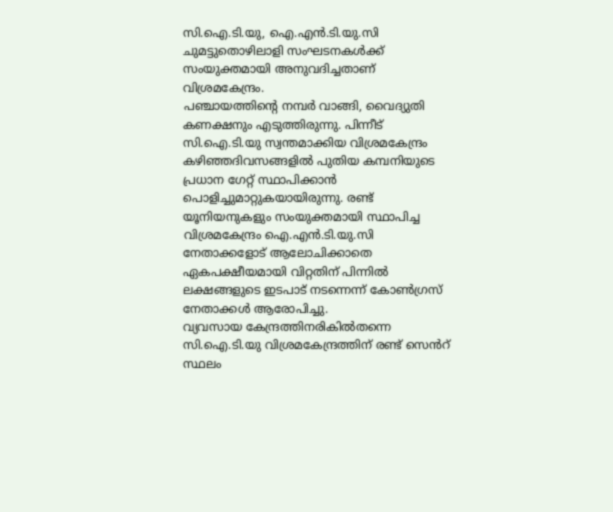സി.ഐ.ടി.യു, ഐ.എൻ.ടി.യു.സി ചുമട്ടുതൊഴിലാളി സംഘടനകൾക്ക് സംയുക്തമായി അനുവദിച്ചതാണ് വിശ്രമകേന്ദ്രം.
പഞ്ചായത്തിന്റെ നമ്പർ വാങ്ങി, വൈദ്യുതി കണക്ഷനും എടുത്തിരുന്നു. പിന്നീട് സി.ഐ.ടി.യു സ്വന്തമാക്കിയ വിശ്രമകേന്ദ്രം കഴിഞ്ഞദിവസങ്ങളിൽ പുതിയ കമ്പനിയുടെ പ്രധാന ഗേറ്റ് സ്ഥാപിക്കാൻ പൊളിച്ചുമാറ്റുകയായിരുന്നു. രണ്ട് യൂനിയനുകളും സംയുക്തമായി സ്ഥാപിച്ച വിശ്രമകേന്ദ്രം ഐ.എൻ.ടി.യു.സി നേതാക്കളോട് ആലോചിക്കാതെ ഏകപക്ഷീയമായി വിറ്റതിന് പിന്നിൽ ലക്ഷങ്ങളുടെ ഇടപാട് നടന്നെന്ന് കോൺഗ്രസ് നേതാക്കൾ ആരോപിച്ചു.
വ്യവസായ കേന്ദ്രത്തിനരികിൽതന്നെ സി.ഐ.ടി.യു വിശ്രമകേന്ദ്രത്തിന് രണ്ട് സെൻറ് സ്ഥലം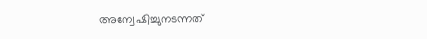അന്വേഷിച്ചുനടന്നത്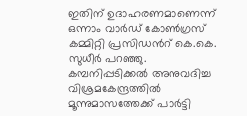ഇതിന് ഉദാഹരണമാണെന്ന് ഒന്നാം വാർഡ് കോൺഗ്രസ് കമ്മിറ്റി പ്രസിഡൻറ് കെ.കെ. സുധീർ പറഞ്ഞു. കമ്പനിപ്പടിക്കൽ അനുവദിച്ച വിശ്രമകേന്ദ്രത്തിൽ മൂന്നുമാസത്തേക്ക് പാർട്ടി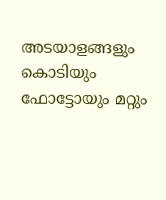അടയാളങ്ങളും കൊടിയും ഫോട്ടോയും മറ്റും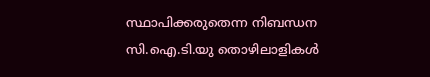സ്ഥാപിക്കരുതെന്ന നിബന്ധന സി.ഐ.ടി.യു തൊഴിലാളികൾ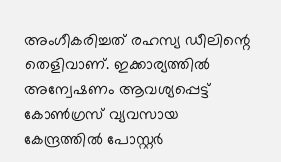അംഗീകരിച്ചത് രഹസ്യ ഡീലിന്റെ തെളിവാണ്. ഇക്കാര്യത്തിൽ അന്വേഷണം ആവശ്യപ്പെട്ട് കോൺഗ്രസ് വ്യവസായ കേന്ദ്രത്തിൽ പോസ്റ്റർ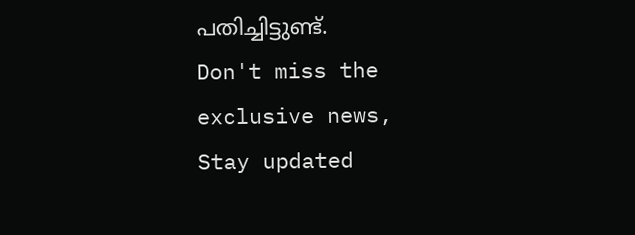പതിച്ചിട്ടുണ്ട്.
Don't miss the exclusive news, Stay updated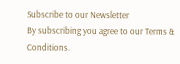Subscribe to our Newsletter
By subscribing you agree to our Terms & Conditions.